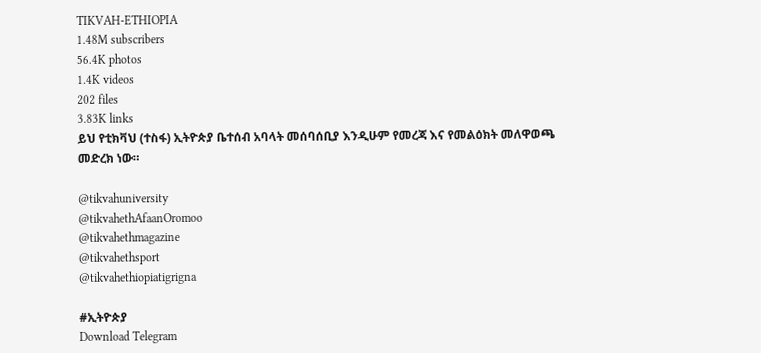TIKVAH-ETHIOPIA
1.48M subscribers
56.4K photos
1.4K videos
202 files
3.83K links
ይህ የቲክቫህ (ተስፋ) ኢትዮጵያ ቤተሰብ አባላት መሰባሰቢያ እንዲሁም የመረጃ እና የመልዕክት መለዋወጫ መድረክ ነው።

@tikvahuniversity
@tikvahethAfaanOromoo
@tikvahethmagazine
@tikvahethsport
@tikvahethiopiatigrigna

#ኢትዮጵያ
Download Telegram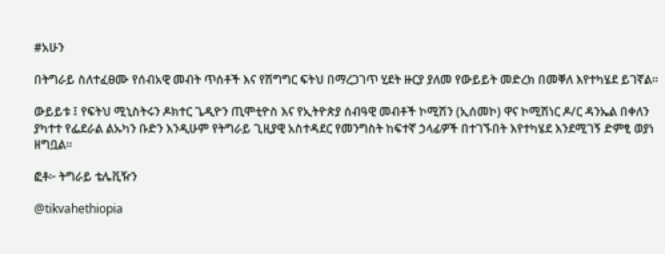#አሁን

በትግራይ ስለተፈፀሙ የሰብአዊ መብት ጥሰቶች እና የሽግግር ፍትህ በማረጋገጥ ሂደት ዙርያ ያለመ የውይይት መድረክ በመቐለ እየተካሄደ ይገኛል።

ውይይቱ ፤ የፍትህ ሚኒስትሩን ዶክተር ጌዲዮን ጢሞቲዮስ እና የኢትዮጵያ ሰብዓዊ መብቶች ኮሚሽን (ኢሰመኮ) ዋና ኮሚሽነር ዶ/ር ዳንኤል በቀለን ያካተተ የፌደራል ልኡካን ቡድን እንዲሁም የትግራይ ጊዚያዊ አስተዳደር የመንግስት ከፍተኛ ኃላፊዎች በተገኙበት እየተካሄደ እንደሚገኝ ድምፂ ወያነ ዘግቧል።

ፎቶ፦ ትግራይ ቴሌቪዥን

@tikvahethiopia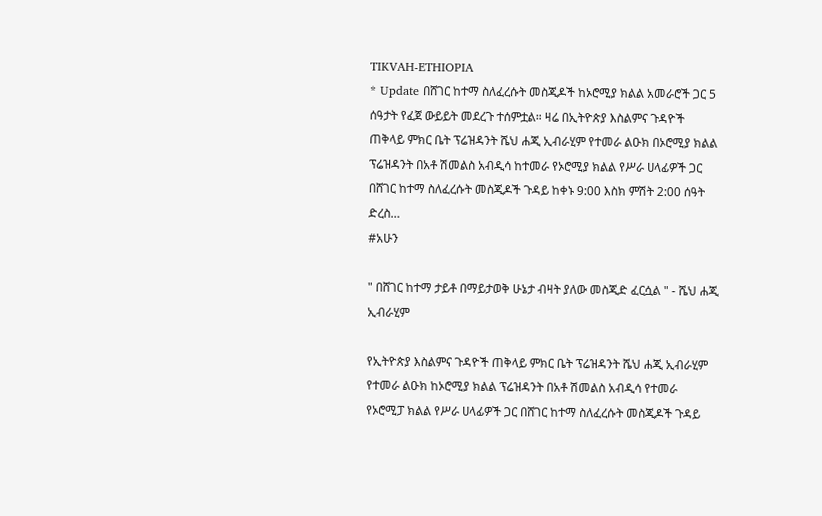TIKVAH-ETHIOPIA
* Update በሸገር ከተማ ስለፈረሱት መስጂዶች ከኦሮሚያ ክልል አመራሮች ጋር 5 ሰዓታት የፈጀ ውይይት መደረጉ ተሰምቷል። ዛሬ በኢትዮጵያ እስልምና ጉዳዮች ጠቅላይ ምክር ቤት ፕሬዝዳንት ሼህ ሐጂ ኢብራሂም የተመራ ልዑክ በኦሮሚያ ክልል ፕሬዝዳንት በአቶ ሽመልስ አብዲሳ ከተመራ የኦሮሚያ ክልል የሥራ ሀላፊዎች ጋር በሸገር ከተማ ስለፈረሱት መስጂዶች ጉዳይ ከቀኑ 9:00 እስክ ምሽት 2:00 ሰዓት ድረስ…
#አሁን

" በሸገር ከተማ ታይቶ በማይታወቅ ሁኔታ ብዛት ያለው መስጂድ ፈርሷል " - ሼህ ሐጂ ኢብራሂም

የኢትዮጵያ እስልምና ጉዳዮች ጠቅላይ ምክር ቤት ፕሬዝዳንት ሼህ ሐጂ ኢብራሂም የተመራ ልዑክ ከኦሮሚያ ክልል ፕሬዝዳንት በአቶ ሽመልስ አብዲሳ የተመራ የኦሮሚፓ ክልል የሥራ ሀላፊዎች ጋር በሸገር ከተማ ስለፈረሱት መስጂዶች ጉዳይ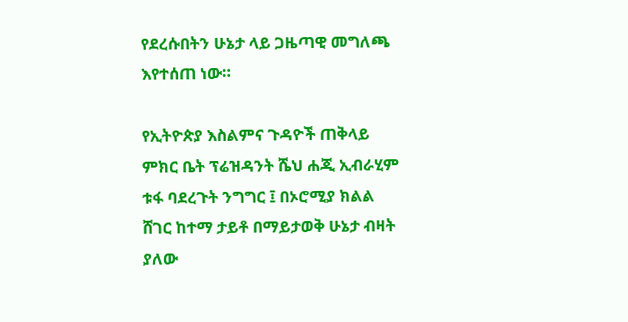የደረሱበትን ሁኔታ ላይ ጋዜጣዊ መግለጫ እየተሰጠ ነው።

የኢትዮጵያ እስልምና ጉዳዮች ጠቅላይ ምክር ቤት ፕሬዝዳንት ሼህ ሐጂ ኢብራሂም ቱፋ ባደረጉት ንግግር ፤ በኦሮሚያ ክልል ሸገር ከተማ ታይቶ በማይታወቅ ሁኔታ ብዛት ያለው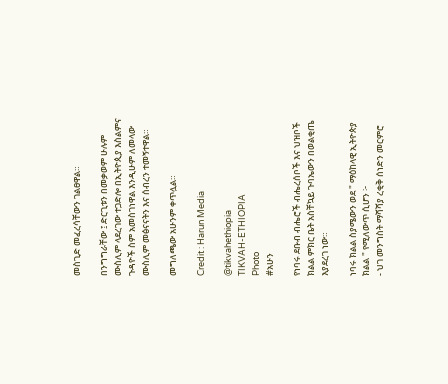መስጊድ መፈረሳቸውን ገልፀዋል።

በንግግራቸው ፤ ድርጊቱን በመቃወም ሁሉም ሙስሊም ላደረገው ተጋድሎ በኢትዮጲያ እስልምና ጉዳዮች ስም አመስገነዋል እንዲሁም ለመላው ሙስሊም መፅናናትን እና ሰብረን ተመኝተዋል።

መግለጫው አሁንም ቀጥሏል።

Credit : Harun Media

@tikvahethiopia
TIKVAH-ETHIOPIA
Photo
#አሁን

የነባሩ ደቡብ ብሔሮች ብሔረሰቦች እና ህዝቦች ክልል ምክር ቤት አስቸኳይ ጉባኤውን በወልቂጤ እያደረገ ነው።

ነባሩ ክልል ስያሜውን ወደ " ማዕከላዊ ኢትዮጵያ ክልል " የሚለውጥ ሲሆን ፦
- ህገ መንግስት ማሻሻያ ረቂቅ ሰነድን መርምሮ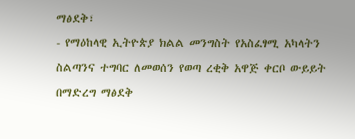ማፅደቅ፣
- የማዕከላዊ ኢትዮጵያ ክልል መንግስት የአስፈፃሚ አካላትን ስልጣንና ተግባር ለመወሰን የወጣ ረቂቅ አዋጅ ቀርቦ ውይይት በማድረግ ማፅደቅ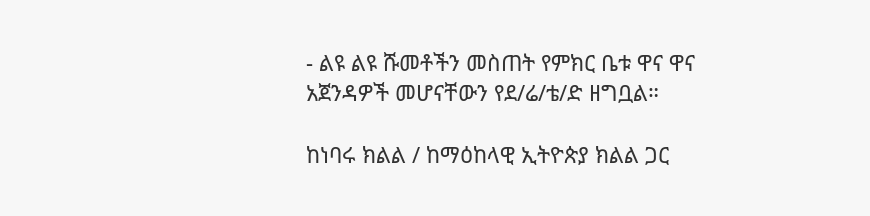- ልዩ ልዩ ሹመቶችን መስጠት የምክር ቤቱ ዋና ዋና አጀንዳዎች መሆናቸውን የደ/ሬ/ቴ/ድ ዘግቧል።

ከነባሩ ክልል / ከማዕከላዊ ኢትዮጵያ ክልል ጋር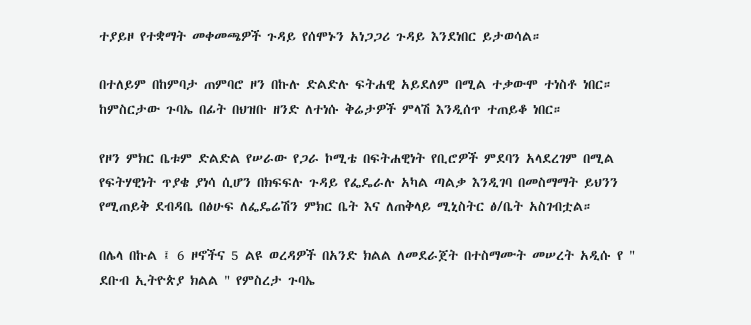ተያይዞ የተቋማት መቀመጫዎች ጉዳይ የሰሞኑን አነጋጋሪ ጉዳይ እንደነበር ይታወሳል።

በተለይም በከምባታ ጠምባሮ ዞን በኩሉ ድልድሉ ፍትሐዊ አይደለም በሚል ተቃውሞ ተነስቶ ነበር። ከምስርታው ጉባኤ በፊት በህዝቡ ዘንድ ለተነሱ ቅሬታዎች ምላሽ እንዲሰጥ ተጠይቆ ነበር።

የዞን ምክር ቤቱም ድልድል የሠራው የጋራ ኮሚቴ በፍትሐዊነት የቢሮዎች ምደባን አላደረገም በሚል የፍትሃዊነት ጥያቄ ያነሳ ሲሆን በክፍፍሉ ጉዳይ የፌዴራሉ አካል ጣልቃ እንዲገባ በመስማማት ይህንን የሚጠይቅ ደብዳቤ በፅሁፍ ለፌዴሬሽን ምክር ቤት እና ለጠቅላይ ሚኒስትር ፅ/ቤት አስገብቷል።

በሌላ በኩል ፤ 6 ዞኖችና 5 ልዩ ወረዳዎች በአንድ ክልል ለመደራጀት በተስማሙት መሠረት አዲሱ የ " ደቡብ ኢትዮጵያ ክልል " የምስረታ ጉባኤ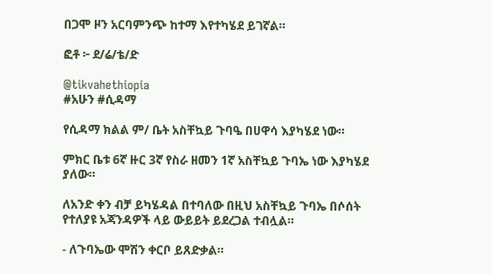በጋሞ ዞን አርባምንጭ ከተማ እየተካሄደ ይገኛል።

ፎቶ ፦ ደ/ሬ/ቴ/ድ

@tikvahethiopia
#አሁን #ሲዳማ

የሲዳማ ክልል ም/ ቤት አስቸኳይ ጉባዔ በሀዋሳ እያካሄደ ነው።

ምክር ቤቱ 6ኛ ዙር 3ኛ የስራ ዘመን 1ኛ አስቸኳይ ጉባኤ ነው እያካሄደ ያለው።

ለአንድ ቀን ብቻ ይካሄዳል በተባለው በዚህ አስቸኳይ ጉባኤ በሶሰት የተለያዩ አጃንዳዎች ላይ ውይይት ይደረጋል ተብሏል።

- ለጉባኤው ሞሽን ቀርቦ ይጸድቃል።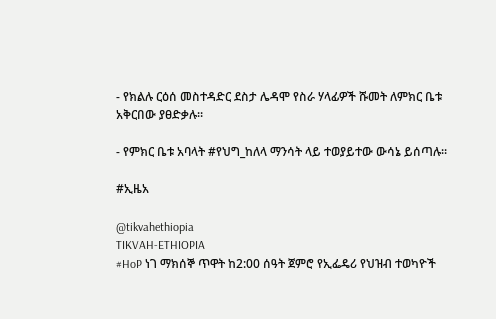- የክልሉ ርዕሰ መስተዳድር ደስታ ሌዳሞ የስራ ሃላፊዎች ሹመት ለምክር ቤቱ አቅርበው ያፀድቃሉ።

- የምክር ቤቱ አባላት #የህግ_ከለላ ማንሳት ላይ ተወያይተው ውሳኔ ይሰጣሉ።

#ኢዜአ

@tikvahethiopia
TIKVAH-ETHIOPIA
#HoP ነገ ማክሰኞ ጥዋት ከ2:00 ሰዓት ጀምሮ የኢፌዴሪ የህዝብ ተወካዮች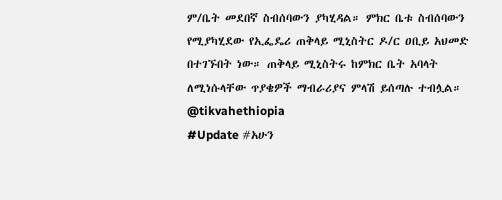ም/ቤት መደበኛ ስብሰባውን ያካሂዳል። ምክር ቤቱ ስብሰባውን የሚያካሂደው የኢፌዴሪ ጠቅላይ ሚኒስትር ዶ/ር ዐቢይ አህመድ በተገኙበት ነው። ጠቅላይ ሚኒስትሩ ከምክር ቤት አባላት ለሚነሱላቸው ጥያቄዎች ማብራሪያና ምላሽ ይሰጣሉ ተብሏል። @tikvahethiopia
#Update #አሁን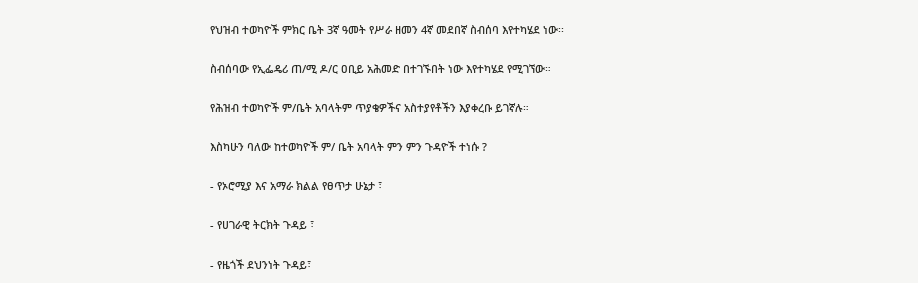የህዝብ ተወካዮች ምክር ቤት 3ኛ ዓመት የሥራ ዘመን 4ኛ መደበኛ ስብሰባ እየተካሄደ ነው፡፡

ስብሰባው የኢፌዴሪ ጠ/ሚ ዶ/ር ዐቢይ አሕመድ በተገኙበት ነው እየተካሄደ የሚገኘው።

የሕዝብ ተወካዮች ም/ቤት አባላትም ጥያቄዎችና አስተያየቶችን እያቀረቡ ይገኛሉ።

እስካሁን ባለው ከተወካዮች ም/ ቤት አባላት ምን ምን ጉዳዮች ተነሱ ?

- የኦሮሚያ እና አማራ ክልል የፀጥታ ሁኔታ ፣

- የሀገራዊ ትርክት ጉዳይ ፣

- የዜጎች ደህንነት ጉዳይ፣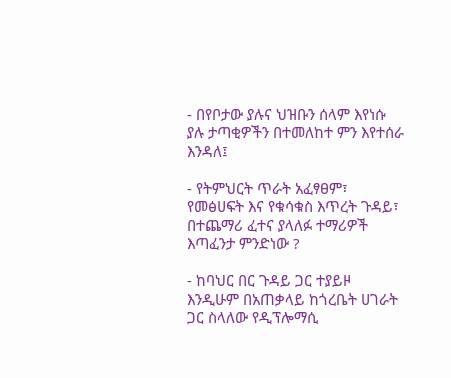- በየቦታው ያሉና ህዝቡን ሰላም እየነሱ ያሉ ታጣቂዎችን በተመለከተ ምን እየተሰራ እንዳለ፤

- የትምህርት ጥራት አፈፃፀም፣ የመፅሀፍት እና የቁሳቁስ እጥረት ጉዳይ፣ በተጨማሪ ፈተና ያላለፉ ተማሪዎች እጣፈንታ ምንድነው ?

- ከባህር በር ጉዳይ ጋር ተያይዞ እንዲሁም በአጠቃላይ ከጎረቤት ሀገራት ጋር ስላለው የዲፕሎማሲ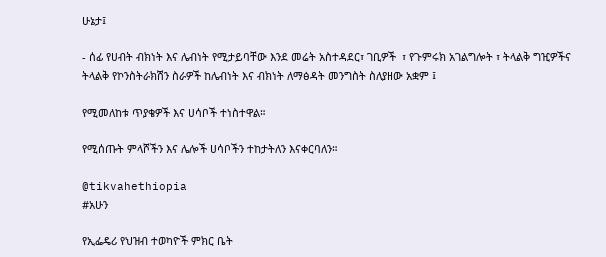ሁኔታ፤

- ሰፊ የሀብት ብክነት እና ሌብነት የሚታይባቸው እንደ መሬት አስተዳደር፣ ገቢዎች  ፣ የጉምሩክ አገልግሎት ፣ ትላልቅ ግዢዎችና ትላልቅ የኮንስትራክሽን ስራዎች ከሌብነት እና ብክነት ለማፅዳት መንግስት ስለያዘው አቋም ፤

የሚመለከቱ ጥያቄዎች እና ሀሳቦች ተነስተዋል።

የሚሰጡት ምላሾችን እና ሌሎች ሀሳቦችን ተከታትለን እናቀርባለን።

@tikvahethiopia
#አሁን

የኢፌዴሪ የህዝብ ተወካዮች ምክር ቤት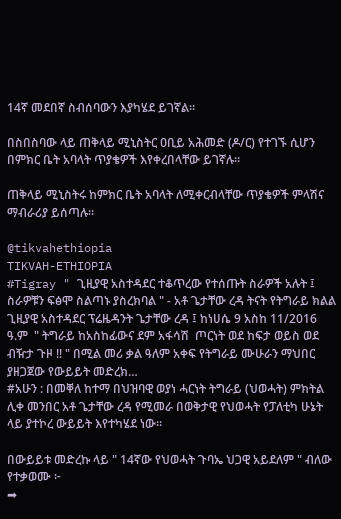14ኛ መደበኛ ስብሰባውን እያካሄደ ይገኛል።

በስበስባው ላይ ጠቅላይ ሚኒስትር ዐቢይ አሕመድ (ዶ/ር) የተገኙ ሲሆን በምክር ቤት አባላት ጥያቄዎች እየቀረበላቸው ይገኛሉ።

ጠቅላይ ሚኒስትሩ ከምክር ቤት አባላት ለሚቀርብላቸው ጥያቄዎች ምላሽና ማብራሪያ ይሰጣሉ።

@tikvahethiopia
TIKVAH-ETHIOPIA
#Tigray " ጊዚያዊ አስተዳደር ተቆጥረው የተሰጡት ስራዎች አሉት ፤ ስራዎቹን ፍፅሞ ስልጣኑ ያስረክባል " - አቶ ጌታቸው ረዳ ትናት የትግራይ ክልል ጊዚያዊ አስተዳደር ፕሬዜዳንት ጌታቸው ረዳ ፤ ከነሀሴ 9 አስከ 11/2016 ዓ.ም  " ትግራይ ከአስከፊውና ደም አፋሳሽ  ጦርነት ወደ ከፍታ ወይስ ወደ ብዥታ ጉዞ !! " በሚል መሪ ቃል ዓለም አቀፍ የትግራይ ሙሁራን ማህበር ያዘጋጀው የውይይት መድረክ…
#አሁን : በመቐለ ከተማ በህዝባዊ ወያነ ሓርነት ትግራይ (ህወሓት) ምክትል ሊቀ መንበር አቶ ጌታቸው ረዳ የሚመራ በወቅታዊ የህወሓት የፓለቲካ ሁኔት ላይ ያተኮረ ውይይት እየተካሄደ ነው።

በውይይቱ መድረኩ ላይ " 14ኛው የህወሓት ጉባኤ ህጋዊ አይደለም " ብለው የተቃወሙ ፦
➡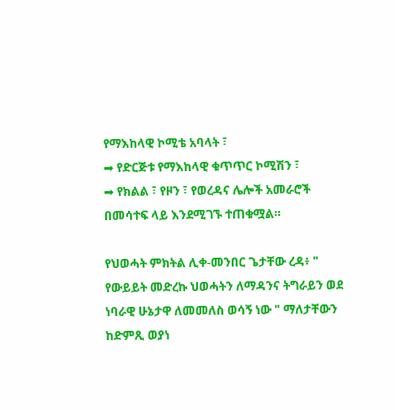የማእከላዊ ኮሚቴ አባላት ፣
➡ የድርጅቱ የማእከላዊ ቁጥጥር ኮሚሽን ፣
➡ የክልል ፣ የዞን ፣ የወረዳና ሌሎች አመራሮች በመሳተፍ ላይ እንደሚገኙ ተጠቁሟል።

የህወሓት ምክትል ሊቀ-መንበር ጌታቸው ረዳ፥ " የውይይት መድረኩ ህወሓትን ለማዳንና ትግራይን ወደ ነባራዊ ሁኔታዋ ለመመለስ ወሳኝ ነው " ማለታቸውን ከድምጺ ወያነ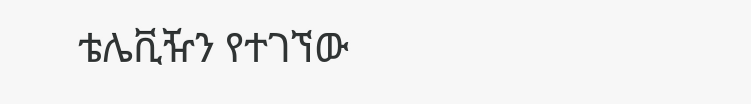ቴሌቪዥን የተገኘው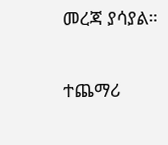መረጃ ያሳያል።

ተጨማሪ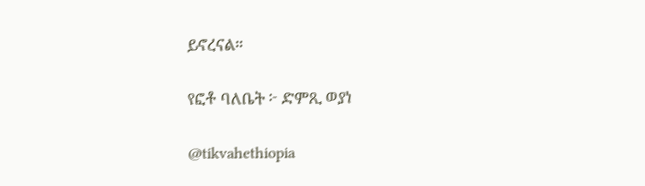ይኖረናል።

የፎቶ ባለቤት ፦ ድምጺ ወያነ

@tikvahethiopia